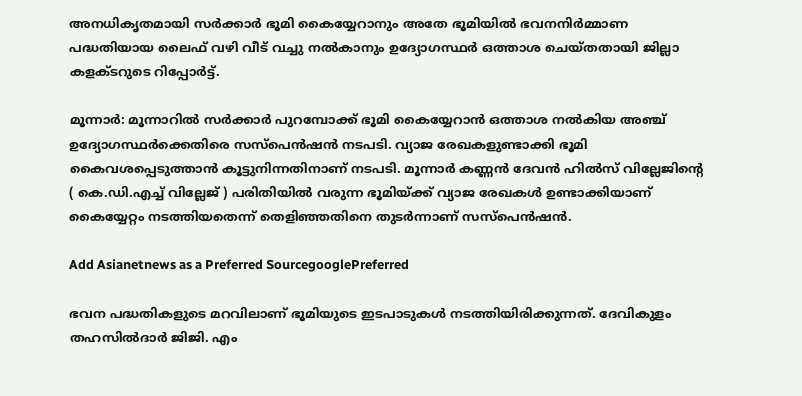അനധികൃതമായി സർക്കാർ ഭൂമി കൈയ്യേറാനും അതേ ഭൂമിയിൽ ഭവനനിർമ്മാണ പദ്ധതിയായ ലൈഫ് വഴി വീട് വച്ചു നൽകാനും ഉദ്യോഗസ്ഥർ ഒത്താശ ചെയ്തതായി ജില്ലാ കളക്ടറുടെ റിപ്പോർട്ട്.

മൂന്നാര്‍: മൂന്നാറില്‍ സര്‍ക്കാര്‍ പുറമ്പോക്ക് ഭൂമി കൈയ്യേറാന്‍ ഒത്താശ നല്‍കിയ അഞ്ച് ഉദ്യോഗസ്ഥര്‍ക്കെതിരെ സസ്‌പെന്‍ഷന്‍ നടപടി. വ്യാജ രേഖകളുണ്ടാക്കി ഭൂമി കൈവശപ്പെടുത്താന്‍ കൂട്ടുനിന്നതിനാണ് നടപടി. മൂന്നാര്‍ കണ്ണന്‍ ദേവന്‍ ഹില്‍സ് വില്ലേജിന്‍റെ ( കെ.ഡി.എച്ച് വില്ലേജ് ) പരിതിയില്‍ വരുന്ന ഭൂമിയ്ക്ക് വ്യാജ രേഖകള്‍ ഉണ്ടാക്കിയാണ് കൈയ്യേറ്റം നടത്തിയതെന്ന് തെളിഞ്ഞതിനെ തുടര്‍ന്നാണ് സസ്‌പെന്‍ഷന്‍.

Add Asianetnews as a Preferred SourcegooglePreferred

ഭവന പദ്ധതികളുടെ മറവിലാണ് ഭൂമിയുടെ ഇടപാടുകള്‍ നടത്തിയിരിക്കുന്നത്. ദേവികുളം തഹസില്‍ദാര്‍ ജിജി. എം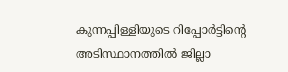കുന്നപ്പിള്ളിയുടെ റിപ്പോര്‍ട്ടിന്‍റെ അടിസ്ഥാനത്തില്‍ ജില്ലാ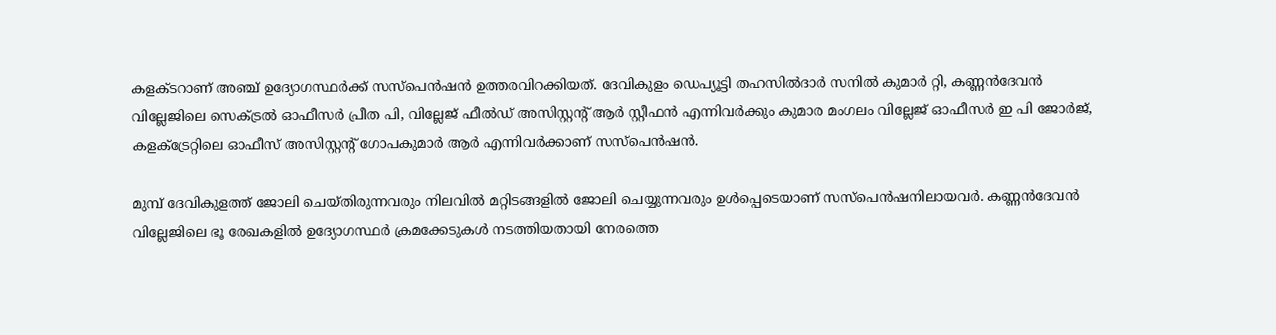കളക്ടറാണ് അഞ്ച് ഉദ്യോഗസ്ഥര്‍ക്ക് സസ്‌പെന്‍ഷന്‍ ഉത്തരവിറക്കിയത്. ദേവികുളം ഡെപ്യൂട്ടി തഹസില്‍ദാര്‍ സനില്‍ കുമാര്‍ റ്റി, കണ്ണന്‍ദേവന്‍ വില്ലേജിലെ സെക്ട്രല്‍ ഓഫീസര്‍ പ്രീത പി, വില്ലേജ് ഫീല്‍ഡ് അസിസ്റ്റന്‍റ് ആര്‍ സ്റ്റീഫന്‍ എന്നിവര്‍ക്കും കുമാര മംഗലം വില്ലേജ് ഓഫീസര്‍ ഇ പി ജോര്‍ജ്, കളക്ട്രേറ്റിലെ ഓഫീസ് അസിസ്റ്റന്‍റ് ഗോപകുമാര്‍ ആര്‍ എന്നിവര്‍ക്കാണ് സസ്‌പെന്‍ഷന്‍.

മുമ്പ് ദേവികുളത്ത് ജോലി ചെയ്തിരുന്നവരും നിലവില്‍ മറ്റിടങ്ങളില്‍ ജോലി ചെയ്യുന്നവരും ഉള്‍പ്പെടെയാണ് സസ്‌പെന്‍ഷനിലായവര്‍. കണ്ണന്‍ദേവന്‍ വില്ലേജിലെ ഭൂ രേഖകളില്‍ ഉദ്യോഗസ്ഥര്‍ ക്രമക്കേടുകള്‍ നടത്തിയതായി നേരത്തെ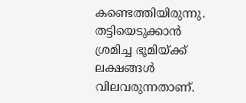കണ്ടെത്തിയിരുന്നു. തട്ടിയെടുക്കാന്‍ ശ്രമിച്ച ഭൂമിയ്ക്ക് ലക്ഷങ്ങള്‍ വിലവരുന്നതാണ്.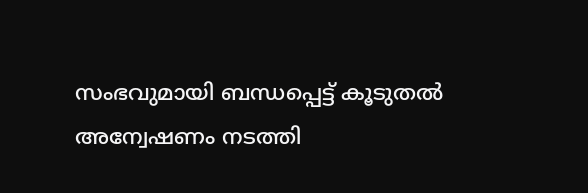സംഭവുമായി ബന്ധപ്പെട്ട് കൂടുതല്‍ അന്വേഷണം നടത്തി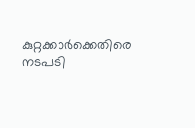കുറ്റക്കാര്‍ക്കെതിരെ നടപടി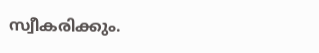സ്വീകരിക്കും.